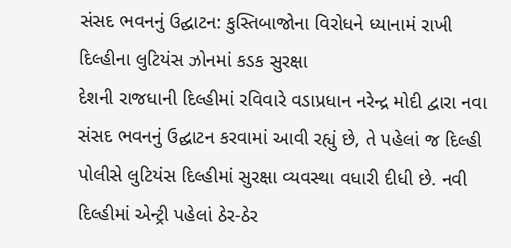સંસદ ભવનનું ઉદ્ઘાટન: કુસ્તિબાજોના વિરોધને ધ્યાનામં રાખી દિલ્હીના લુટિયંસ ઝોનમાં કડક સુરક્ષા
દેશની રાજધાની દિલ્હીમાં રવિવારે વડાપ્રધાન નરેન્દ્ર મોદી દ્વારા નવા સંસદ ભવનનું ઉદ્ઘાટન કરવામાં આવી રહ્યું છે, તે પહેલાં જ દિલ્હી પોલીસે લુટિયંસ દિલ્હીમાં સુરક્ષા વ્યવસ્થા વધારી દીધી છે. નવી દિલ્હીમાં એન્ટ્રી પહેલાં ઠેર-ઠેર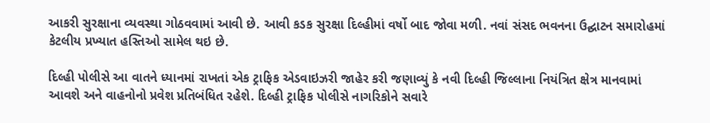આકરી સુરક્ષાના વ્યવસ્થા ગોઠવવામાં આવી છે. આવી કડક સુરક્ષા દિલ્હીમાં વર્ષો બાદ જોવા મળી. નવાં સંસદ ભવનના ઉદ્ઘાટન સમારોહમાં કેટલીય પ્રખ્યાત હસ્તિઓ સામેલ થઇ છે.

દિલ્હી પોલીસે આ વાતને ધ્યાનમાં રાખતાં એક ટ્રાફિક એડવાઇઝરી જાહેર કરી જણાવ્યું કે નવી દિલ્હી જિલ્લાના નિયંત્રિત ક્ષેત્ર માનવામાં આવશે અને વાહનોનો પ્રવેશ પ્રતિબંધિત રહેશે. દિલ્હી ટ્રાફિક પોલીસે નાગરિકોને સવારે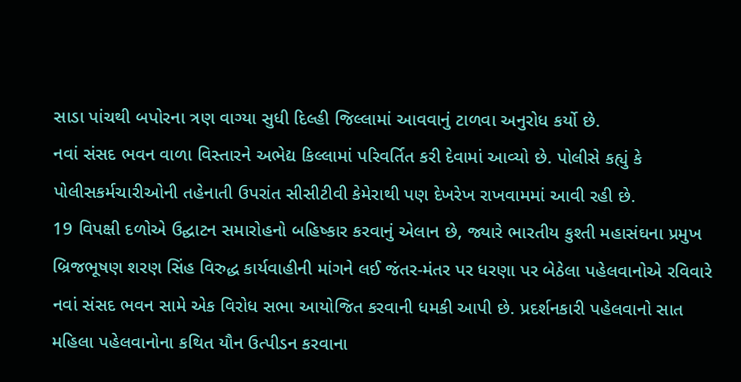સાડા પાંચથી બપોરના ત્રણ વાગ્યા સુધી દિલ્હી જિલ્લામાં આવવાનું ટાળવા અનુરોધ કર્યો છે.
નવાં સંસદ ભવન વાળા વિસ્તારને અભેદ્ય કિલ્લામાં પરિવર્તિત કરી દેવામાં આવ્યો છે. પોલીસે કહ્યું કે પોલીસકર્મચારીઓની તહેનાતી ઉપરાંત સીસીટીવી કેમેરાથી પણ દેખરેખ રાખવામમાં આવી રહી છે.
19 વિપક્ષી દળોએ ઉદ્ઘાટન સમારોહનો બહિષ્કાર કરવાનું એલાન છે, જ્યારે ભારતીય કુશ્તી મહાસંઘના પ્રમુખ બ્રિજભૂષણ શરણ સિંહ વિરુદ્ધ કાર્યવાહીની માંગને લઈ જંતર-મંતર પર ધરણા પર બેઠેલા પહેલવાનોએ રવિવારે નવાં સંસદ ભવન સામે એક વિરોધ સભા આયોજિત કરવાની ધમકી આપી છે. પ્રદર્શનકારી પહેલવાનો સાત મહિલા પહેલવાનોના કથિત યૌન ઉત્પીડન કરવાના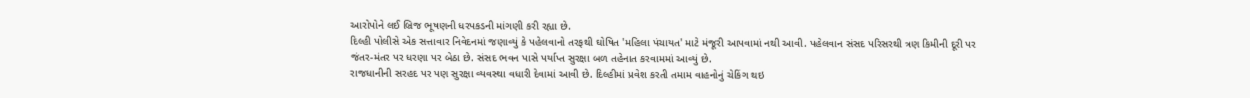આરોપોને લઈ બ્રિજ ભૂષણની ધરપકડની માંગણી કરી રહ્યા છે.
દિલ્હી પોલીસે એક સત્તાવાર નિવેદનમાં જણાવ્યું કે પહેલવાનો તરફથી ઘોષિત 'મહિલા પંચાયત' માટે મંજૂરી આપવામાં નથી આવી. પહેલવાન સંસદ પરિસરથી ત્રણ કિમીની દૂરી પર જંતર-મંતર પર ધરણા પર બેઠા છે. સંસદ ભવન પાસે પર્યાપ્ત સુરક્ષા બળ તહેનાત કરવામમાં આવ્યું છે.
રાજધાનીની સરહદ પર પણ સુરક્ષા વ્યવસ્થા વધારી દેવામાં આવી છે. દિલ્હીમાં પ્રવેશ કરતી તમામ વાહનોનું ચેકિંગ થઇ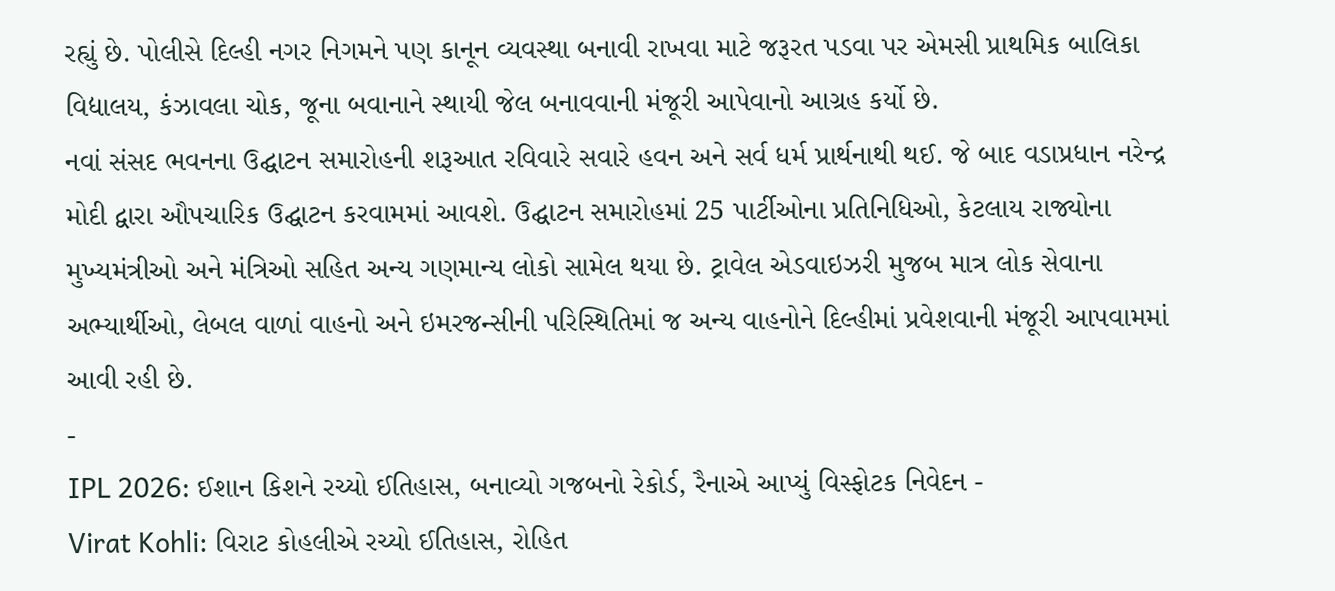રહ્યું છે. પોલીસે દિલ્હી નગર નિગમને પણ કાનૂન વ્યવસ્થા બનાવી રાખવા માટે જરૂરત પડવા પર એમસી પ્રાથમિક બાલિકા વિદ્યાલય, કંઝાવલા ચોક, જૂના બવાનાને સ્થાયી જેલ બનાવવાની મંજૂરી આપેવાનો આગ્રહ કર્યો છે.
નવાં સંસદ ભવનના ઉદ્ઘાટન સમારોહની શરૂઆત રવિવારે સવારે હવન અને સર્વ ધર્મ પ્રાર્થનાથી થઈ. જે બાદ વડાપ્રધાન નરેન્દ્ર મોદી દ્વારા ઔપચારિક ઉદ્ઘાટન કરવામમાં આવશે. ઉદ્ઘાટન સમારોહમાં 25 પાર્ટીઓના પ્રતિનિધિઓ, કેટલાય રાજ્યોના મુખ્યમંત્રીઓ અને મંત્રિઓ સહિત અન્ય ગણમાન્ય લોકો સામેલ થયા છે. ટ્રાવેલ એડવાઇઝરી મુજબ માત્ર લોક સેવાના અભ્યાર્થીઓ, લેબલ વાળાં વાહનો અને ઇમરજન્સીની પરિસ્થિતિમાં જ અન્ય વાહનોને દિલ્હીમાં પ્રવેશવાની મંજૂરી આપવામમાં આવી રહી છે.
-
IPL 2026: ઈશાન કિશને રચ્યો ઈતિહાસ, બનાવ્યો ગજબનો રેકોર્ડ, રૈનાએ આપ્યું વિસ્ફોટક નિવેદન -
Virat Kohli: વિરાટ કોહલીએ રચ્યો ઈતિહાસ, રોહિત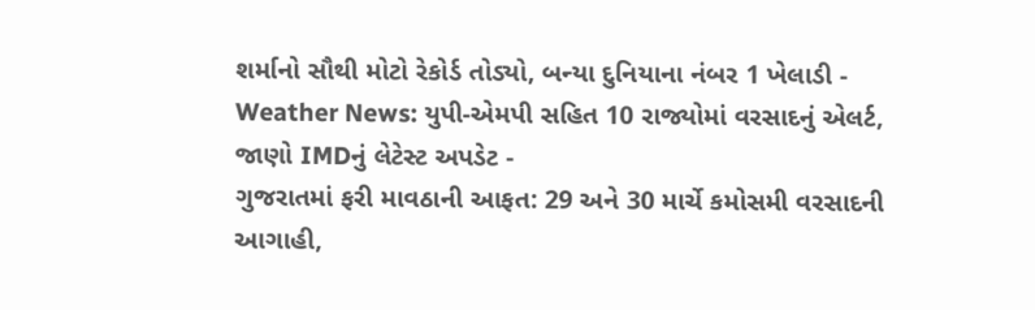શર્માનો સૌથી મોટો રેકોર્ડ તોડ્યો, બન્યા દુનિયાના નંબર 1 ખેલાડી -
Weather News: યુપી-એમપી સહિત 10 રાજ્યોમાં વરસાદનું એલર્ટ, જાણો IMDનું લેટેસ્ટ અપડેટ -
ગુજરાતમાં ફરી માવઠાની આફત: 29 અને 30 માર્ચે કમોસમી વરસાદની આગાહી,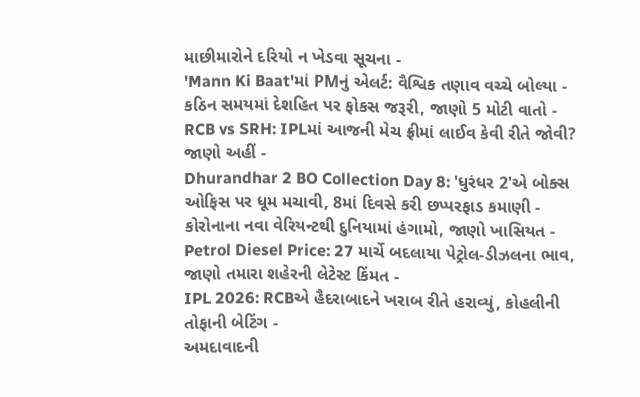માછીમારોને દરિયો ન ખેડવા સૂચના -
'Mann Ki Baat'માં PMનું એલર્ટ: વૈશ્વિક તણાવ વચ્ચે બોલ્યા - કઠિન સમયમાં દેશહિત પર ફોકસ જરૂરી, જાણો 5 મોટી વાતો -
RCB vs SRH: IPLમાં આજની મેચ ફ્રીમાં લાઈવ કેવી રીતે જોવી? જાણો અહીં -
Dhurandhar 2 BO Collection Day 8: 'ધુરંધર 2'એ બોક્સ ઓફિસ પર ધૂમ મચાવી, 8માં દિવસે કરી છપ્પરફાડ કમાણી -
કોરોનાના નવા વેરિયન્ટથી દુનિયામાં હંગામો, જાણો ખાસિયત -
Petrol Diesel Price: 27 માર્ચે બદલાયા પેટ્રોલ-ડીઝલના ભાવ, જાણો તમારા શહેરની લેટેસ્ટ કિંમત -
IPL 2026: RCBએ હૈદરાબાદને ખરાબ રીતે હરાવ્યું, કોહલીની તોફાની બેટિંગ -
અમદાવાદની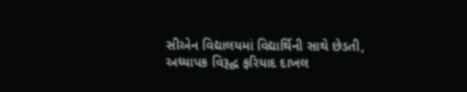સીએન વિદ્યાલયમાં વિદ્યાર્થિની સાથે છેડતી, અધ્યાપક વિરૂદ્ધ ફરિયાદ દાખલ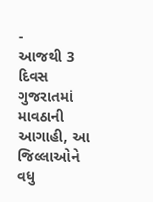-
આજથી 3 દિવસ ગુજરાતમાં માવઠાની આગાહી, આ જિલ્લાઓને વધુ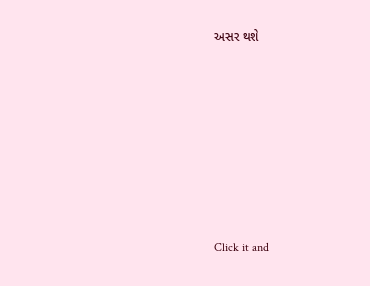અસર થશે








Click it and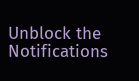Unblock the Notifications